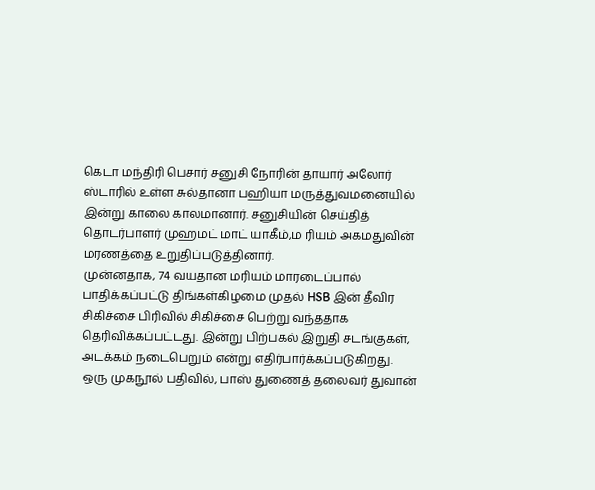கெடா மந்திரி பெசார் சனுசி நோரின் தாயார் அலோர் ஸ்டாரில் உள்ள சுல்தானா பஹியா மருத்துவமனையில் இன்று காலை காலமானார். சனுசியின் செய்தித் தொடர்பாளர் முஹமட் மாட் யாகீம்,ம ரியம் அகமதுவின் மரணத்தை உறுதிப்படுத்தினார்.
முன்னதாக, 74 வயதான மரியம் மாரடைப்பால் பாதிக்கப்பட்டு திங்கள்கிழமை முதல் HSB இன் தீவிர சிகிச்சை பிரிவில் சிகிச்சை பெற்று வந்ததாக தெரிவிக்கப்பட்டது. இன்று பிற்பகல் இறுதி சடங்குகள், அடக்கம் நடைபெறும் என்று எதிர்பார்க்கப்படுகிறது.
ஒரு முகநூல் பதிவில், பாஸ் துணைத் தலைவர் துவான்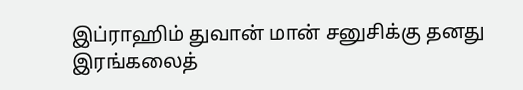இப்ராஹிம் துவான் மான் சனுசிக்கு தனது இரங்கலைத்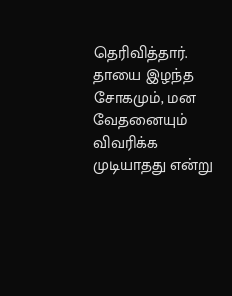தெரிவித்தார். தாயை இழந்த சோகமும், மன வேதனையும் விவரிக்க முடியாதது என்று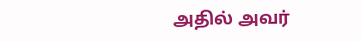அதில் அவர்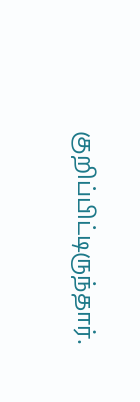குறிப்பிட்டிருந்தார்.